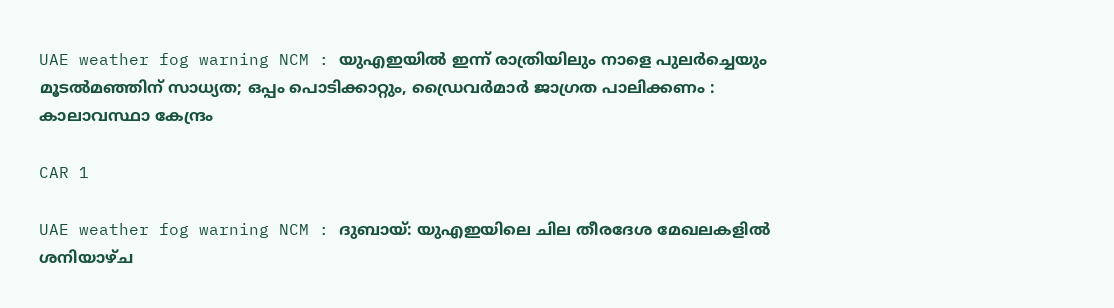UAE weather fog warning NCM : യുഎഇയിൽ ഇന്ന് രാത്രിയിലും നാളെ പുലർച്ചെയും മൂടൽമഞ്ഞിന് സാധ്യത; ഒപ്പം പൊടിക്കാറ്റും, ഡ്രൈവർമാർ ജാഗ്രത പാലിക്കണം : കാലാവസ്ഥാ കേന്ദ്രം

CAR 1

UAE weather fog warning NCM : ദുബായ്: യുഎഇയിലെ ചില തീരദേശ മേഖലകളിൽ ശനിയാഴ്ച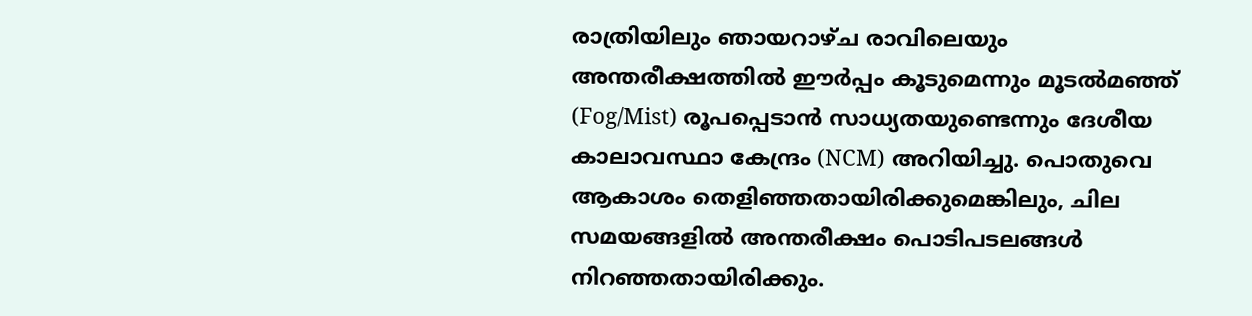രാത്രിയിലും ഞായറാഴ്ച രാവിലെയും അന്തരീക്ഷത്തിൽ ഈർപ്പം കൂടുമെന്നും മൂടൽമഞ്ഞ് (Fog/Mist) രൂപപ്പെടാൻ സാധ്യതയുണ്ടെന്നും ദേശീയ കാലാവസ്ഥാ കേന്ദ്രം (NCM) അറിയിച്ചു. പൊതുവെ ആകാശം തെളിഞ്ഞതായിരിക്കുമെങ്കിലും, ചില സമയങ്ങളിൽ അന്തരീക്ഷം പൊടിപടലങ്ങൾ നിറഞ്ഞതായിരിക്കും.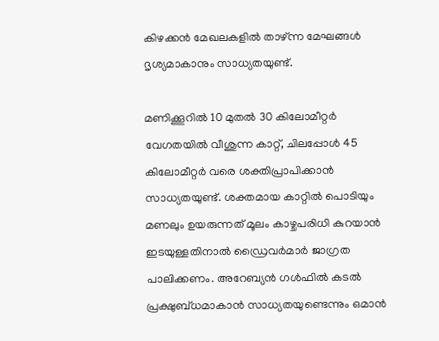കിഴക്കൻ മേഖലകളിൽ താഴ്ന്ന മേഘങ്ങൾ ദൃശ്യമാകാനും സാധ്യതയുണ്ട്.

മണിക്കൂറിൽ 10 മുതൽ 30 കിലോമീറ്റർ വേഗതയിൽ വീശുന്ന കാറ്റ്, ചിലപ്പോൾ 45 കിലോമീറ്റർ വരെ ശക്തിപ്രാപിക്കാൻ സാധ്യതയുണ്ട്. ശക്തമായ കാറ്റിൽ പൊടിയും മണലും ഉയരുന്നത് മൂലം കാഴ്ചപരിധി കുറയാൻ ഇടയുള്ളതിനാൽ ഡ്രൈവർമാർ ജാഗ്രത പാലിക്കണം. അറേബ്യൻ ഗൾഫിൽ കടൽ പ്രക്ഷുബ്ധമാകാൻ സാധ്യതയുണ്ടെന്നും ഒമാൻ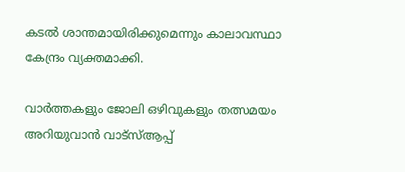കടൽ ശാന്തമായിരിക്കുമെന്നും കാലാവസ്ഥാ കേന്ദ്രം വ്യക്തമാക്കി.

വാർത്തകളും ജോലി ഒഴിവുകളും തത്സമയം അറിയുവാൻ വാട്സ്ആപ്പ്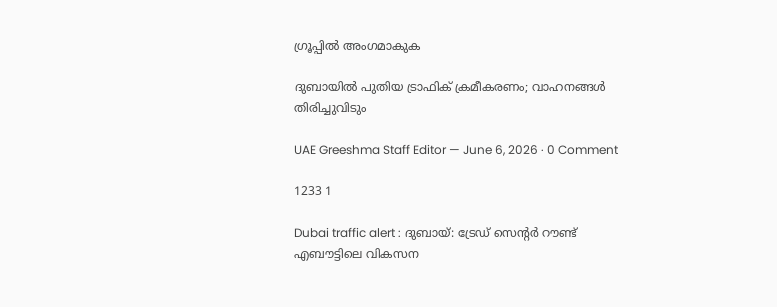ഗ്രൂപ്പിൽ അംഗമാകുക

ദുബായിൽ പുതിയ ട്രാഫിക് ക്രമീകരണം; വാഹനങ്ങൾ തിരിച്ചുവിടും

UAE Greeshma Staff Editor — June 6, 2026 · 0 Comment

1233 1

Dubai traffic alert : ദുബായ്: ട്രേഡ് സെന്റർ റൗണ്ട് എബൗട്ടിലെ വികസന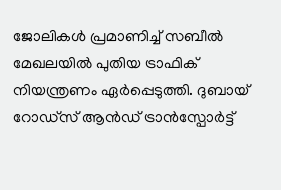ജോലികൾ പ്രമാണിച്ച് സബീൽ മേഖലയിൽ പുതിയ ട്രാഫിക് നിയന്ത്രണം ഏർപ്പെടുത്തി. ദുബായ് റോഡ്സ് ആൻഡ് ട്രാൻസ്പോർട്ട്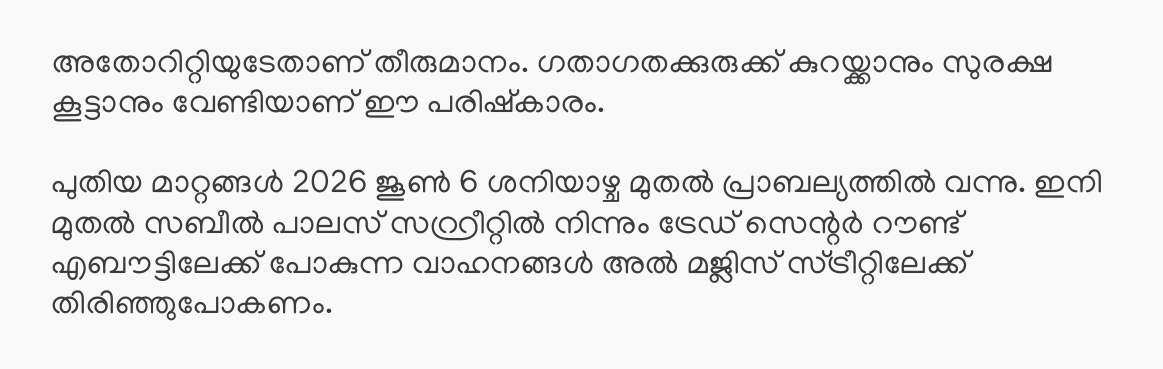അതോറിറ്റിയുടേതാണ് തീരുമാനം. ഗതാഗതക്കുരുക്ക് കുറയ്ക്കാനും സുരക്ഷ കൂട്ടാനും വേണ്ടിയാണ് ഈ പരിഷ്‌കാരം.

പുതിയ മാറ്റങ്ങൾ 2026 ജൂൺ 6 ശനിയാഴ്ച മുതൽ പ്രാബല്യത്തിൽ വന്നു. ഇനി മുതൽ സബീൽ പാലസ് സറ്റ്രീറ്റിൽ നിന്നും ട്രേഡ് സെന്റർ റൗണ്ട് എബൗട്ടിലേക്ക് പോകുന്ന വാഹനങ്ങൾ അൽ മജ്ലിസ് സ്ട്രീറ്റിലേക്ക് തിരിഞ്ഞുപോകണം.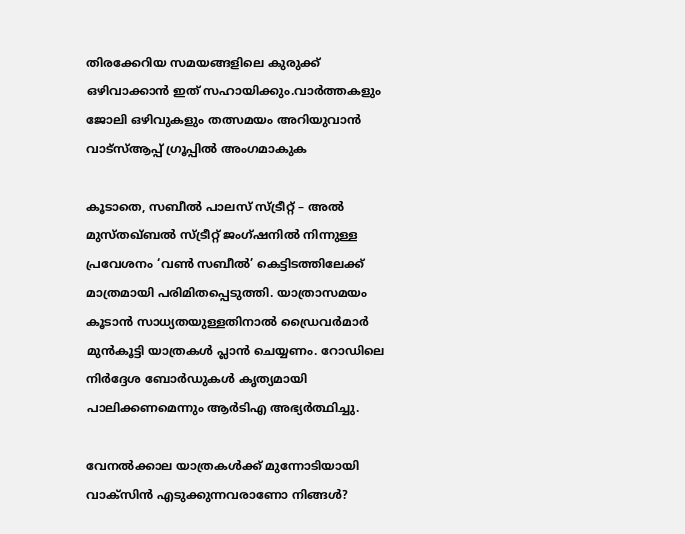തിരക്കേറിയ സമയങ്ങളിലെ കുരുക്ക് ഒഴിവാക്കാൻ ഇത് സഹായിക്കും.വാർത്തകളും ജോലി ഒഴിവുകളും തത്സമയം അറിയുവാൻ വാട്സ്ആപ്പ് ഗ്രൂപ്പിൽ അംഗമാകുക

കൂടാതെ, സബീൽ പാലസ് സ്ട്രീറ്റ് – അൽ മുസ്തഖ്ബൽ സ്ട്രീറ്റ് ജംഗ്ഷനിൽ നിന്നുള്ള പ്രവേശനം ‘വൺ സബീൽ’ കെട്ടിടത്തിലേക്ക് മാത്രമായി പരിമിതപ്പെടുത്തി. യാത്രാസമയം കൂടാൻ സാധ്യതയുള്ളതിനാൽ ഡ്രൈവർമാർ മുൻകൂട്ടി യാത്രകൾ പ്ലാൻ ചെയ്യണം. റോഡിലെ നിർദ്ദേശ ബോർഡുകൾ കൃത്യമായി പാലിക്കണമെന്നും ആർടിഎ അഭ്യർത്ഥിച്ചു.

വേനല്‍ക്കാല യാത്രകള്‍ക്ക് മുന്നോടിയായി വാക്‌സിന്‍ എടുക്കുന്നവരാണോ നിങ്ങള്‍?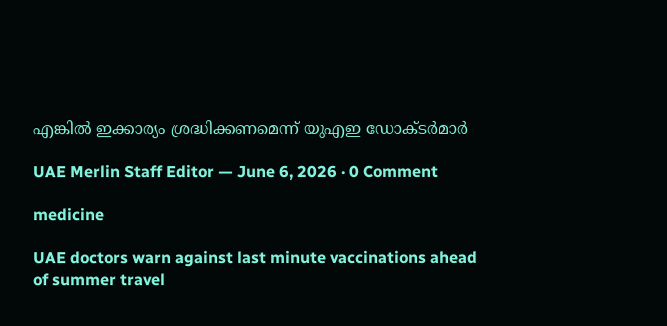എങ്കില്‍ ഇക്കാര്യം ശ്രദ്ധിക്കണമെന്ന് യുഎഇ ഡോക്ടര്‍മാര്‍

UAE Merlin Staff Editor — June 6, 2026 · 0 Comment

medicine

UAE doctors warn against last minute vaccinations ahead of summer travel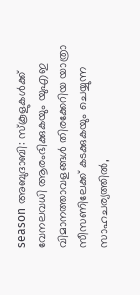season അബുദാബി: സ്‌കൂളുകള്‍ക്ക് വേനലവധി ആരംഭിക്കുകയും യുഎഇ വിമാനത്താവളങ്ങള്‍ തിരക്കേറിയ യാത്രാ സീസണിലേക്ക് കടക്കുകയും ചെയ്യുന്ന സാഹചര്യത്തില്‍,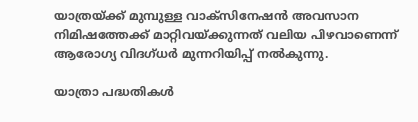യാത്രയ്ക്ക് മുമ്പുള്ള വാക്‌സിനേഷന്‍ അവസാന നിമിഷത്തേക്ക് മാറ്റിവയ്ക്കുന്നത് വലിയ പിഴവാണെന്ന് ആരോഗ്യ വിദഗ്ധര്‍ മുന്നറിയിപ്പ് നല്‍കുന്നു.

യാത്രാ പദ്ധതികള്‍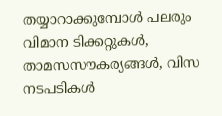തയ്യാറാക്കുമ്പോള്‍ പലരും വിമാന ടിക്കറ്റുകള്‍, താമസസൗകര്യങ്ങള്‍, വിസ നടപടികള്‍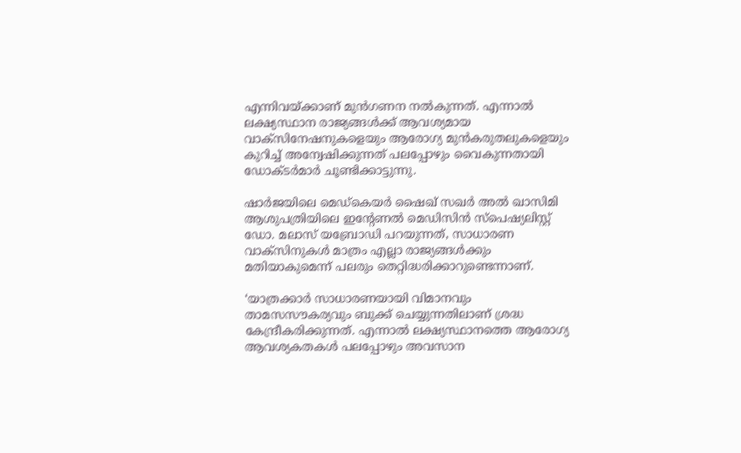എന്നിവയ്ക്കാണ് മുന്‍ഗണന നല്‍കുന്നത്. എന്നാല്‍ ലക്ഷ്യസ്ഥാന രാജ്യങ്ങള്‍ക്ക് ആവശ്യമായ വാക്‌സിനേഷനുകളെയും ആരോഗ്യ മുന്‍കരുതലുകളെയും കുറിച്ച് അന്വേഷിക്കുന്നത് പലപ്പോഴും വൈകുന്നതായി ഡോക്ടര്‍മാര്‍ ചൂണ്ടിക്കാട്ടുന്നു.

ഷാര്‍ജയിലെ മെഡ്‌കെയര്‍ ഷൈഖ് സഖര്‍ അല്‍ ഖാസിമി ആശുപത്രിയിലെ ഇന്റേണല്‍ മെഡിസിന്‍ സ്‌പെഷ്യലിസ്റ്റ് ഡോ. മലാസ് യബ്രോഡി പറയുന്നത്, സാധാരണ വാക്‌സിനുകള്‍ മാത്രം എല്ലാ രാജ്യങ്ങള്‍ക്കും മതിയാകുമെന്ന് പലരും തെറ്റിദ്ധരിക്കാറുണ്ടെന്നാണ്.

‘യാത്രക്കാര്‍ സാധാരണയായി വിമാനവും താമസസൗകര്യവും ബുക്ക് ചെയ്യുന്നതിലാണ് ശ്രദ്ധ കേന്ദ്രീകരിക്കുന്നത്. എന്നാല്‍ ലക്ഷ്യസ്ഥാനത്തെ ആരോഗ്യ ആവശ്യകതകള്‍ പലപ്പോഴും അവസാന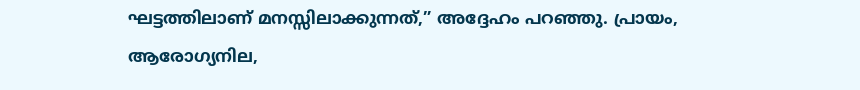ഘട്ടത്തിലാണ് മനസ്സിലാക്കുന്നത്,” അദ്ദേഹം പറഞ്ഞു. പ്രായം, ആരോഗ്യനില,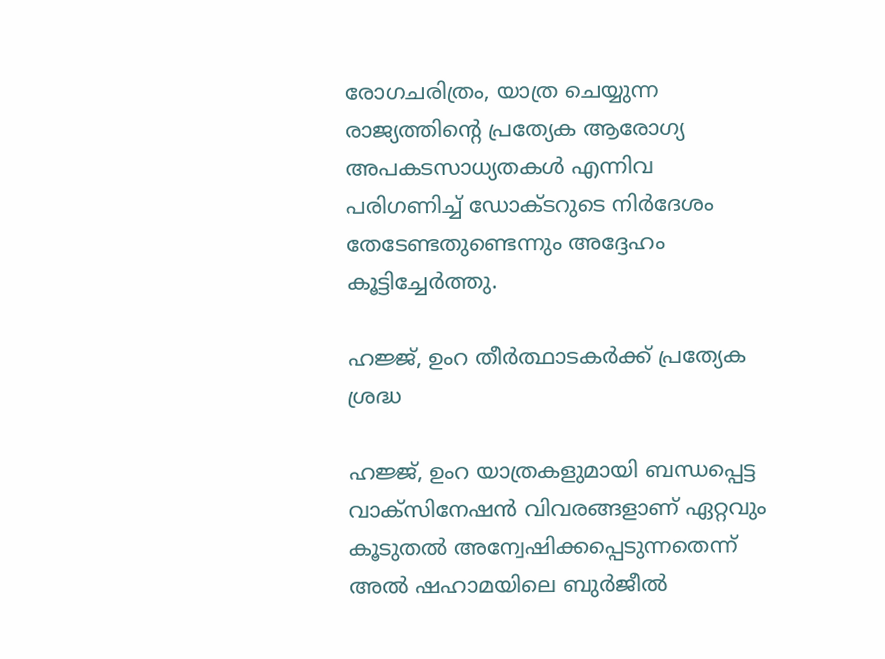രോഗചരിത്രം, യാത്ര ചെയ്യുന്ന രാജ്യത്തിന്റെ പ്രത്യേക ആരോഗ്യ അപകടസാധ്യതകള്‍ എന്നിവ പരിഗണിച്ച് ഡോക്ടറുടെ നിര്‍ദേശം തേടേണ്ടതുണ്ടെന്നും അദ്ദേഹം കൂട്ടിച്ചേര്‍ത്തു.

ഹജ്ജ്, ഉംറ തീര്‍ത്ഥാടകര്‍ക്ക് പ്രത്യേക ശ്രദ്ധ

ഹജ്ജ്, ഉംറ യാത്രകളുമായി ബന്ധപ്പെട്ട വാക്‌സിനേഷന്‍ വിവരങ്ങളാണ് ഏറ്റവും കൂടുതല്‍ അന്വേഷിക്കപ്പെടുന്നതെന്ന് അല്‍ ഷഹാമയിലെ ബുര്‍ജീല്‍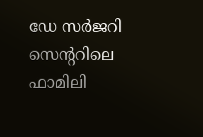ഡേ സര്‍ജറി സെന്ററിലെ ഫാമിലി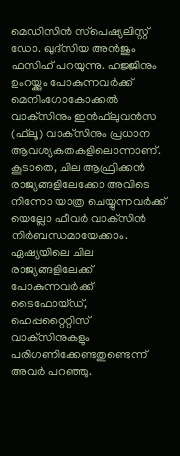മെഡിസിന്‍ സ്‌പെഷ്യലിസ്റ്റ് ഡോ. ഖുദ്‌സിയ അന്‍ജും ഫസിഹ് പറയുന്നു. ഹജ്ജിനും ഉംറയ്ക്കും പോകുന്നവര്‍ക്ക് മെനിംഗോകോക്കല്‍ വാക്‌സിനും ഇന്‍ഫ്‌ലുവന്‍സ (ഫ്‌ലൂ) വാക്‌സിനും പ്രധാന ആവശ്യകതകളിലൊന്നാണ്. കൂടാതെ, ചില ആഫ്രിക്കന്‍ രാജ്യങ്ങളിലേക്കോ അവിടെ നിന്നോ യാത്ര ചെയ്യുന്നവര്‍ക്ക് യെല്ലോ ഫീവര്‍ വാക്‌സിന്‍ നിര്‍ബന്ധമായേക്കാം. ഏഷ്യയിലെ ചില രാജ്യങ്ങളിലേക്ക് പോകുന്നവര്‍ക്ക് ടൈഫോയ്ഡ്, ഹെപ്പറ്റൈറ്റിസ് വാക്‌സിനുകളും പരിഗണിക്കേണ്ടതുണ്ടെന്ന് അവര്‍ പറഞ്ഞു.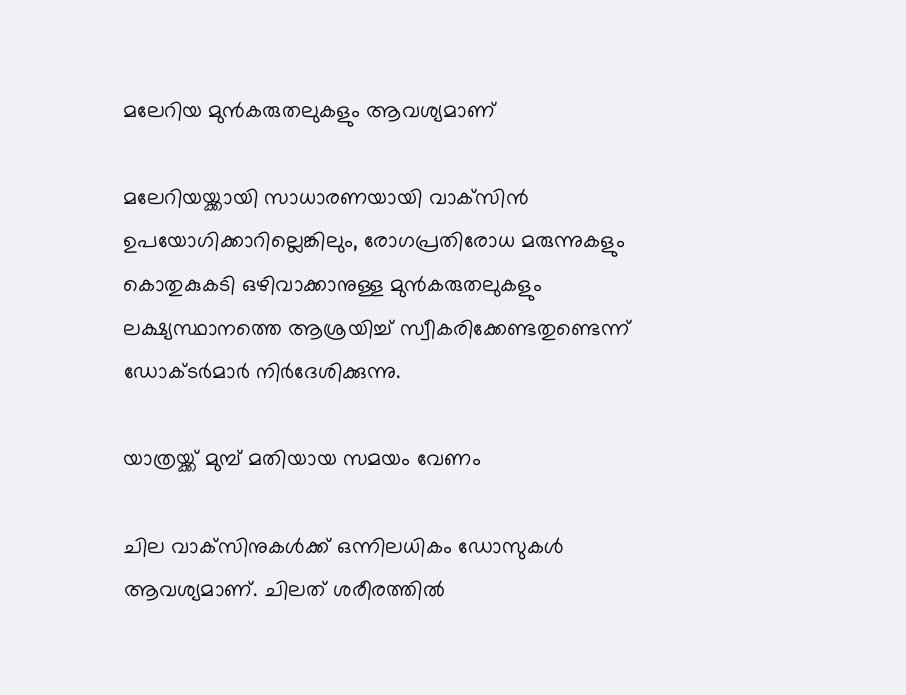മലേറിയ മുന്‍കരുതലുകളും ആവശ്യമാണ്

മലേറിയയ്ക്കായി സാധാരണയായി വാക്‌സിന്‍ ഉപയോഗിക്കാറില്ലെങ്കിലും, രോഗപ്രതിരോധ മരുന്നുകളും കൊതുകുകടി ഒഴിവാക്കാനുള്ള മുന്‍കരുതലുകളും ലക്ഷ്യസ്ഥാനത്തെ ആശ്രയിച്ച് സ്വീകരിക്കേണ്ടതുണ്ടെന്ന് ഡോക്ടര്‍മാര്‍ നിര്‍ദേശിക്കുന്നു.

യാത്രയ്ക്ക് മുമ്പ് മതിയായ സമയം വേണം

ചില വാക്‌സിനുകള്‍ക്ക് ഒന്നിലധികം ഡോസുകള്‍ ആവശ്യമാണ്. ചിലത് ശരീരത്തില്‍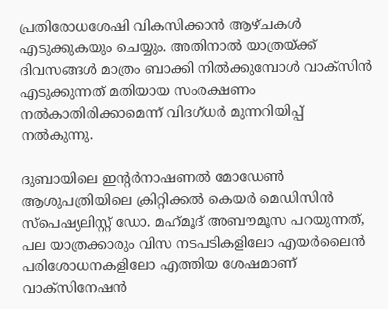പ്രതിരോധശേഷി വികസിക്കാന്‍ ആഴ്ചകള്‍ എടുക്കുകയും ചെയ്യും. അതിനാല്‍ യാത്രയ്ക്ക് ദിവസങ്ങള്‍ മാത്രം ബാക്കി നില്‍ക്കുമ്പോള്‍ വാക്‌സിന്‍ എടുക്കുന്നത് മതിയായ സംരക്ഷണം നല്‍കാതിരിക്കാമെന്ന് വിദഗ്ധര്‍ മുന്നറിയിപ്പ് നല്‍കുന്നു.

ദുബായിലെ ഇന്റര്‍നാഷണല്‍ മോഡേണ്‍ ആശുപത്രിയിലെ ക്രിറ്റിക്കല്‍ കെയര്‍ മെഡിസിന്‍ സ്‌പെഷ്യലിസ്റ്റ് ഡോ. മഹ്‌മൂദ് അബൗമൂസ പറയുന്നത്, പല യാത്രക്കാരും വിസ നടപടികളിലോ എയര്‍ലൈന്‍ പരിശോധനകളിലോ എത്തിയ ശേഷമാണ് വാക്‌സിനേഷന്‍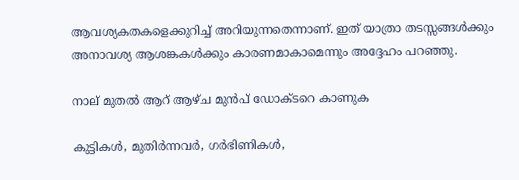ആവശ്യകതകളെക്കുറിച്ച് അറിയുന്നതെന്നാണ്. ഇത് യാത്രാ തടസ്സങ്ങള്‍ക്കും അനാവശ്യ ആശങ്കകള്‍ക്കും കാരണമാകാമെന്നും അദ്ദേഹം പറഞ്ഞു.

നാല് മുതല്‍ ആറ് ആഴ്ച മുന്‍പ് ഡോക്ടറെ കാണുക

കുട്ടികള്‍, മുതിര്‍ന്നവര്‍, ഗര്‍ഭിണികള്‍,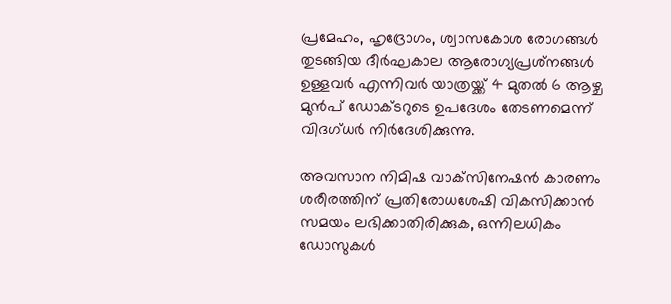പ്രമേഹം, ഹൃദ്രോഗം, ശ്വാസകോശ രോഗങ്ങള്‍ തുടങ്ങിയ ദീര്‍ഘകാല ആരോഗ്യപ്രശ്‌നങ്ങള്‍ ഉള്ളവര്‍ എന്നിവര്‍ യാത്രയ്ക്ക് 4 മുതല്‍ 6 ആഴ്ച മുന്‍പ് ഡോക്ടറുടെ ഉപദേശം തേടണമെന്ന് വിദഗ്ധര്‍ നിര്‍ദേശിക്കുന്നു.

അവസാന നിമിഷ വാക്‌സിനേഷന്‍ കാരണം ശരീരത്തിന് പ്രതിരോധശേഷി വികസിക്കാന്‍ സമയം ലഭിക്കാതിരിക്കുക, ഒന്നിലധികം ഡോസുകള്‍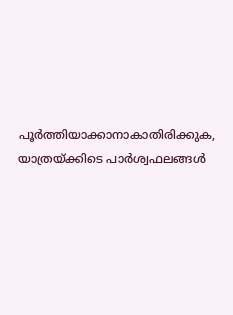പൂര്‍ത്തിയാക്കാനാകാതിരിക്കുക, യാത്രയ്ക്കിടെ പാര്‍ശ്വഫലങ്ങള്‍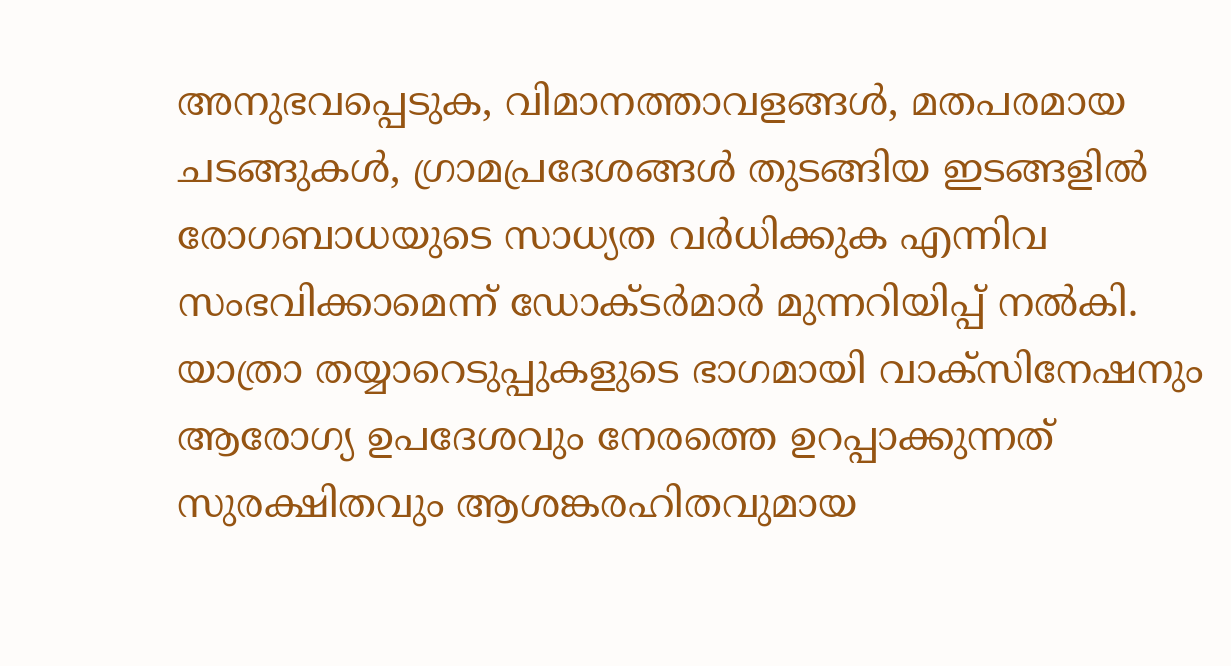അനുഭവപ്പെടുക, വിമാനത്താവളങ്ങള്‍, മതപരമായ ചടങ്ങുകള്‍, ഗ്രാമപ്രദേശങ്ങള്‍ തുടങ്ങിയ ഇടങ്ങളില്‍ രോഗബാധയുടെ സാധ്യത വര്‍ധിക്കുക എന്നിവ സംഭവിക്കാമെന്ന് ഡോക്ടര്‍മാര്‍ മുന്നറിയിപ്പ് നല്‍കി. യാത്രാ തയ്യാറെടുപ്പുകളുടെ ഭാഗമായി വാക്‌സിനേഷനും ആരോഗ്യ ഉപദേശവും നേരത്തെ ഉറപ്പാക്കുന്നത് സുരക്ഷിതവും ആശങ്കരഹിതവുമായ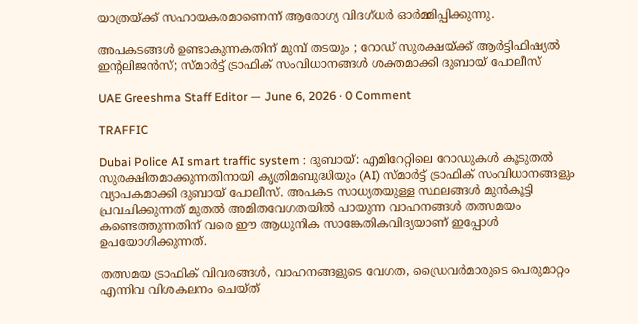യാത്രയ്ക്ക് സഹായകരമാണെന്ന് ആരോഗ്യ വിദഗ്ധര്‍ ഓര്‍മ്മിപ്പിക്കുന്നു.

അപകടങ്ങൾ ഉണ്ടാകുന്നകതിന് മുമ്പ് തടയും ; റോഡ് സുരക്ഷയ്ക്ക് ആർട്ടിഫിഷ്യൽ ഇന്റലിജൻസ്; സ്മാർട്ട് ട്രാഫിക് സംവിധാനങ്ങൾ ശക്തമാക്കി ദുബായ് പോലീസ്

UAE Greeshma Staff Editor — June 6, 2026 · 0 Comment

TRAFFIC

Dubai Police AI smart traffic system : ദുബായ്: എമിറേറ്റിലെ റോഡുകൾ കൂടുതൽ സുരക്ഷിതമാക്കുന്നതിനായി കൃത്രിമബുദ്ധിയും (AI) സ്മാർട്ട് ട്രാഫിക് സംവിധാനങ്ങളും വ്യാപകമാക്കി ദുബായ് പോലീസ്. അപകട സാധ്യതയുള്ള സ്ഥലങ്ങൾ മുൻകൂട്ടി പ്രവചിക്കുന്നത് മുതൽ അമിതവേഗതയിൽ പായുന്ന വാഹനങ്ങൾ തത്സമയം കണ്ടെത്തുന്നതിന് വരെ ഈ ആധുനിക സാങ്കേതികവിദ്യയാണ് ഇപ്പോൾ ഉപയോഗിക്കുന്നത്.

തത്സമയ ട്രാഫിക് വിവരങ്ങൾ, വാഹനങ്ങളുടെ വേഗത, ഡ്രൈവർമാരുടെ പെരുമാറ്റം എന്നിവ വിശകലനം ചെയ്ത്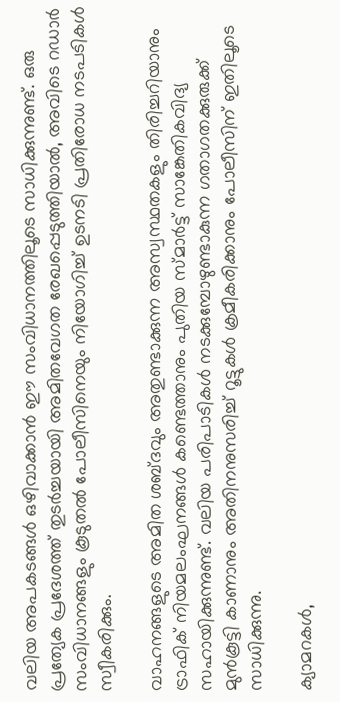വലിയ അപകടങ്ങൾ ഒഴിവാക്കാൻ ഈ സംവിധാനത്തിലൂടെ സാധിക്കുന്നുണ്ട്. ഒരു പ്രത്യേക പ്രദേശത്ത് തുടർച്ചയായി അമിതവേഗത രേഖപ്പെടുത്തിയാൽ, അവിടെ റഡാർ സംവിധാനങ്ങളും കൂടുതൽ പോലീസിനെയും നിയോഗിച്ച് ഉടനടി പ്രതിരോധ നടപടികൾ സ്വീകരിക്കും.

വാഹനങ്ങളുടെ അമിത ശബ്ദവും അതുണ്ടാക്കുന്ന അസ്വസ്ഥതകളും തിരിച്ചറിയാനും ട്രാഫിക് നിയമലംഘനങ്ങൾ കണ്ടെത്താനും പുതിയ സ്മാർട്ട് സാങ്കേതികവിദ്യ സഹായിക്കുന്നുണ്ട്. വലിയ പരിപാടികൾ നടക്കുമ്പോഴുണ്ടാകുന്ന ഗതാഗതക്കുരുക്ക് മുൻകൂട്ടി കാണാനും അതിനനുസരിച്ച് റൂട്ടുകൾ ക്രമീകരിക്കാനും പോലീസിന് ഇതിലൂടെ സാധിക്കുന്നു.

ക്യാമറകൾ,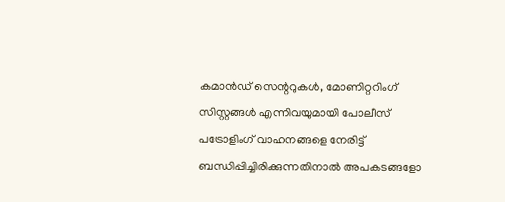കമാൻഡ് സെന്ററുകൾ, മോണിറ്ററിംഗ് സിസ്റ്റങ്ങൾ എന്നിവയുമായി പോലീസ് പട്രോളിംഗ് വാഹനങ്ങളെ നേരിട്ട് ബന്ധിപ്പിച്ചിരിക്കുന്നതിനാൽ അപകടങ്ങളോ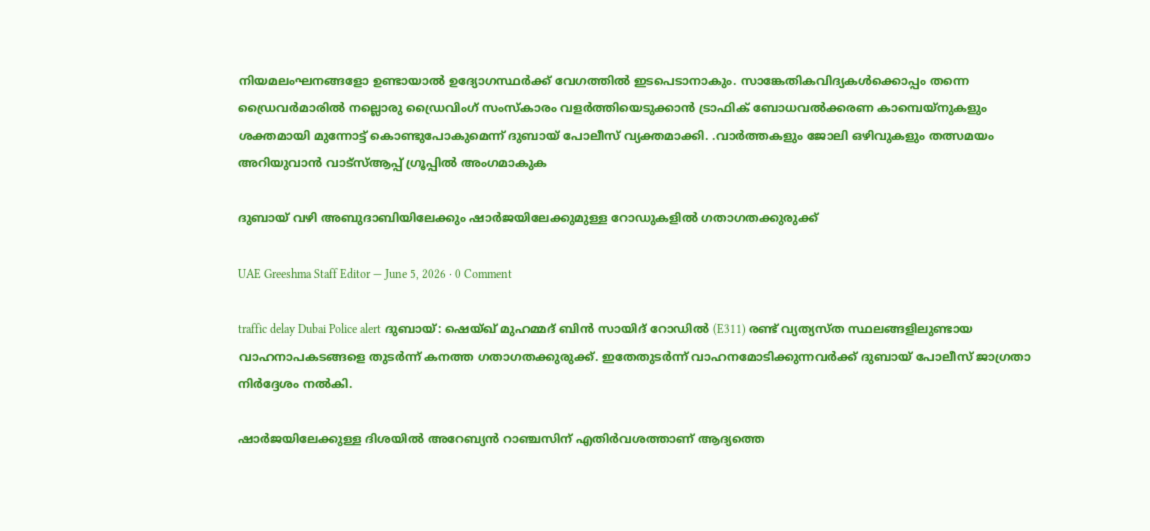നിയമലംഘനങ്ങളോ ഉണ്ടായാൽ ഉദ്യോഗസ്ഥർക്ക് വേഗത്തിൽ ഇടപെടാനാകും. സാങ്കേതികവിദ്യകൾക്കൊപ്പം തന്നെ ഡ്രൈവർമാരിൽ നല്ലൊരു ഡ്രൈവിംഗ് സംസ്കാരം വളർത്തിയെടുക്കാൻ ട്രാഫിക് ബോധവൽക്കരണ കാമ്പെയ്‌നുകളും ശക്തമായി മുന്നോട്ട് കൊണ്ടുപോകുമെന്ന് ദുബായ് പോലീസ് വ്യക്തമാക്കി. .വാർത്തകളും ജോലി ഒഴിവുകളും തത്സമയം അറിയുവാൻ വാട്സ്ആപ്പ് ഗ്രൂപ്പിൽ അംഗമാകുക

ദുബായ് വഴി അബുദാബിയിലേക്കും ഷാർജയിലേക്കുമുള്ള റോഡുകളിൽ ഗതാഗതക്കുരുക്ക്

UAE Greeshma Staff Editor — June 5, 2026 · 0 Comment

traffic delay Dubai Police alert ദുബായ്: ഷെയ്ഖ് മുഹമ്മദ് ബിൻ സായിദ് റോഡിൽ (E311) രണ്ട് വ്യത്യസ്ത സ്ഥലങ്ങളിലുണ്ടായ വാഹനാപകടങ്ങളെ തുടർന്ന് കനത്ത ഗതാഗതക്കുരുക്ക്. ഇതേതുടർന്ന് വാഹനമോടിക്കുന്നവർക്ക് ദുബായ് പോലീസ് ജാഗ്രതാ നിർദ്ദേശം നൽകി.

ഷാർജയിലേക്കുള്ള ദിശയിൽ അറേബ്യൻ റാഞ്ചസിന് എതിർവശത്താണ് ആദ്യത്തെ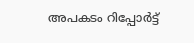അപകടം റിപ്പോർട്ട്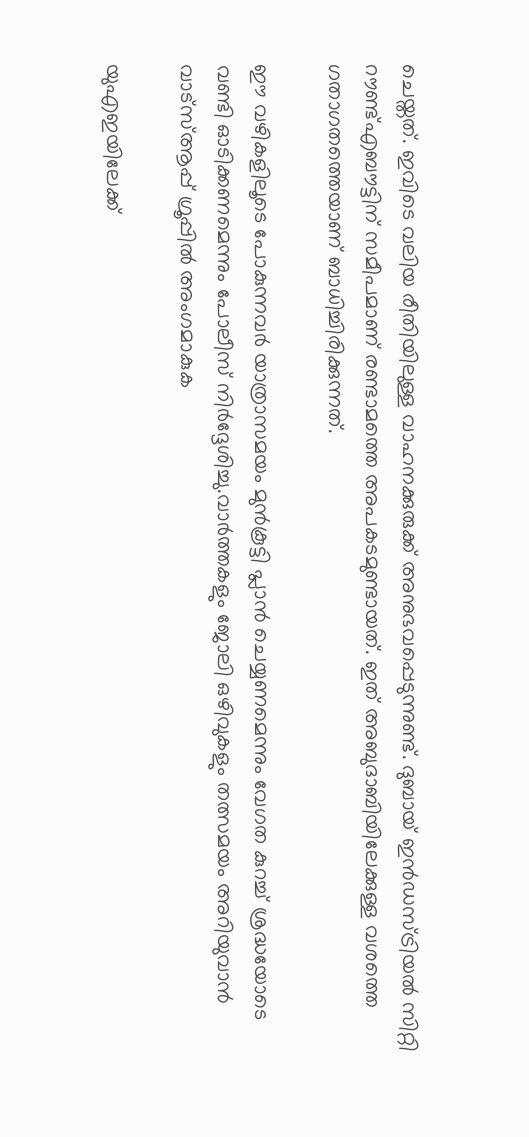ചെയ്തത്. ഇവിടെ വലിയ രീതിയിലുള്ള വാഹനക്കുരുക്ക് അനുഭവപ്പെടുന്നുണ്ട്. ദുബായ് ഇൻഡസ്ട്രിയൽ സിറ്റി റൗണ്ട്എബൗട്ടിന് സമീപമാണ് രണ്ടാമത്തെ അപകടമുണ്ടായത്. ഇത് അബുദാബിയിലേക്കുള്ള വശത്തെ ഗതാഗതത്തെയാണ് ബാധിച്ചിരിക്കുന്നത്.

ഈ വഴികളിലൂടെ പോകുന്നവർ യാത്രാസമയം മുൻകൂട്ടി പ്ലാൻ ചെയ്യണമെന്നും വേഗത കുറച്ച് ശ്രദ്ധയോടെ വണ്ടി ഓടിക്കണമെന്നും പോലീസ് നിർദ്ദേശിച്ചു.വാർത്തകളും ജോലി ഒഴിവുകളും തത്സമയം അറിയുവാൻ വാട്സ്ആപ്പ് ഗ്രൂപ്പിൽ അംഗമാകുക

യുഎഇയിലേക്ക്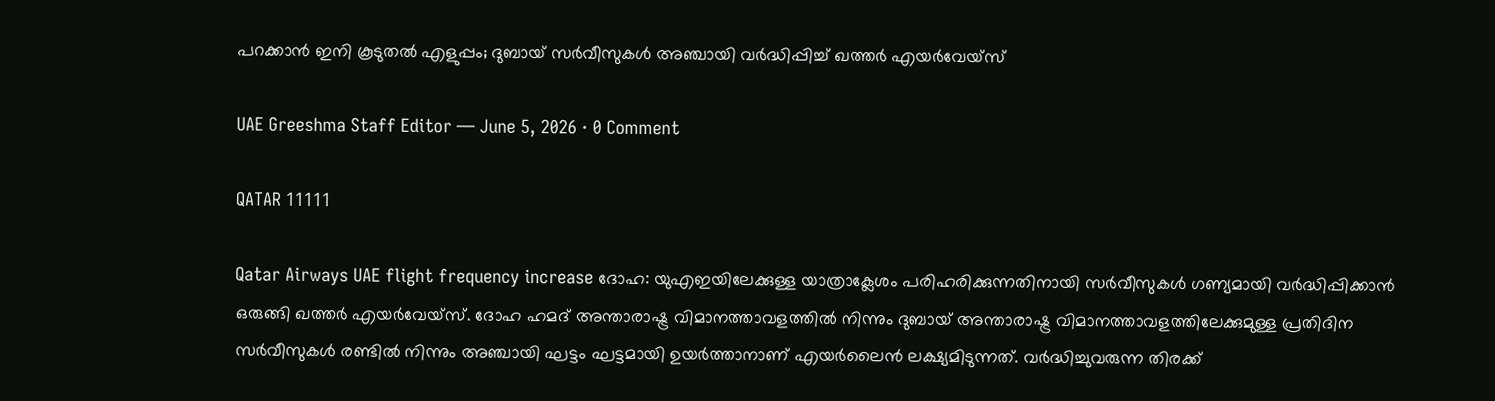പറക്കാൻ ഇനി കൂടുതൽ എളുപ്പം; ദുബായ് സർവീസുകൾ അഞ്ചായി വർദ്ധിപ്പിച്ച് ഖത്തർ എയർവേയ്‌സ്

UAE Greeshma Staff Editor — June 5, 2026 · 0 Comment

QATAR 11111

Qatar Airways UAE flight frequency increase ദോഹ: യുഎഇയിലേക്കുള്ള യാത്രാക്ലേശം പരിഹരിക്കുന്നതിനായി സർവീസുകൾ ഗണ്യമായി വർദ്ധിപ്പിക്കാൻ ഒരുങ്ങി ഖത്തർ എയർവേയ്‌സ്. ദോഹ ഹമദ് അന്താരാഷ്ട്ര വിമാനത്താവളത്തിൽ നിന്നും ദുബായ് അന്താരാഷ്ട്ര വിമാനത്താവളത്തിലേക്കുമുള്ള പ്രതിദിന സർവീസുകൾ രണ്ടിൽ നിന്നും അഞ്ചായി ഘട്ടം ഘട്ടമായി ഉയർത്താനാണ് എയർലൈൻ ലക്ഷ്യമിടുന്നത്. വർദ്ധിച്ചുവരുന്ന തിരക്ക്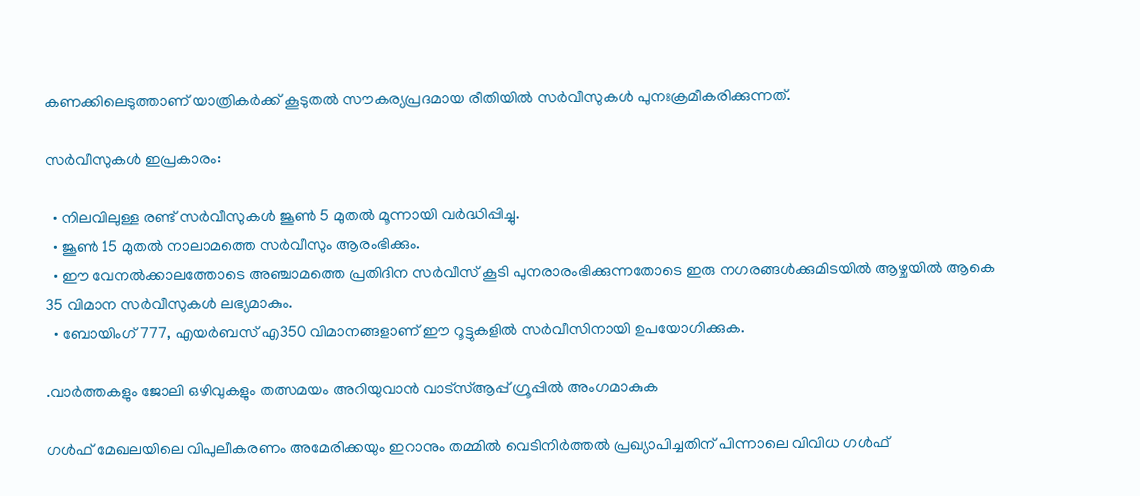കണക്കിലെടുത്താണ് യാത്രികർക്ക് കൂടുതൽ സൗകര്യപ്രദമായ രീതിയിൽ സർവീസുകൾ പുനഃക്രമീകരിക്കുന്നത്.

സർവീസുകൾ ഇപ്രകാരം:

  • നിലവിലുള്ള രണ്ട് സർവീസുകൾ ജൂൺ 5 മുതൽ മൂന്നായി വർദ്ധിപ്പിച്ചു.
  • ജൂൺ 15 മുതൽ നാലാമത്തെ സർവീസും ആരംഭിക്കും.
  • ഈ വേനൽക്കാലത്തോടെ അഞ്ചാമത്തെ പ്രതിദിന സർവീസ് കൂടി പുനരാരംഭിക്കുന്നതോടെ ഇരു നഗരങ്ങൾക്കുമിടയിൽ ആഴ്ചയിൽ ആകെ 35 വിമാന സർവീസുകൾ ലഭ്യമാകും.
  • ബോയിംഗ് 777, എയർബസ് എ350 വിമാനങ്ങളാണ് ഈ റൂട്ടുകളിൽ സർവീസിനായി ഉപയോഗിക്കുക.

.വാർത്തകളും ജോലി ഒഴിവുകളും തത്സമയം അറിയുവാൻ വാട്സ്ആപ്പ് ഗ്രൂപ്പിൽ അംഗമാകുക

ഗൾഫ് മേഖലയിലെ വിപുലീകരണം അമേരിക്കയും ഇറാനും തമ്മിൽ വെടിനിർത്തൽ പ്രഖ്യാപിച്ചതിന് പിന്നാലെ വിവിധ ഗൾഫ്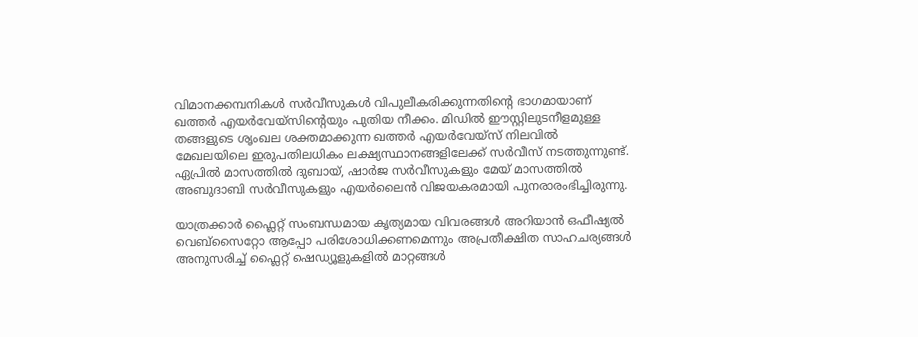വിമാനക്കമ്പനികൾ സർവീസുകൾ വിപുലീകരിക്കുന്നതിന്റെ ഭാഗമായാണ് ഖത്തർ എയർവേയ്‌സിന്റെയും പുതിയ നീക്കം. മിഡിൽ ഈസ്റ്റിലുടനീളമുള്ള തങ്ങളുടെ ശൃംഖല ശക്തമാക്കുന്ന ഖത്തർ എയർവേയ്‌സ് നിലവിൽ മേഖലയിലെ ഇരുപതിലധികം ലക്ഷ്യസ്ഥാനങ്ങളിലേക്ക് സർവീസ് നടത്തുന്നുണ്ട്. ഏപ്രിൽ മാസത്തിൽ ദുബായ്, ഷാർജ സർവീസുകളും മേയ് മാസത്തിൽ അബുദാബി സർവീസുകളും എയർലൈൻ വിജയകരമായി പുനരാരംഭിച്ചിരുന്നു.

യാത്രക്കാർ ഫ്ലൈറ്റ് സംബന്ധമായ കൃത്യമായ വിവരങ്ങൾ അറിയാൻ ഒഫീഷ്യൽ വെബ്‌സൈറ്റോ ആപ്പോ പരിശോധിക്കണമെന്നും അപ്രതീക്ഷിത സാഹചര്യങ്ങൾ അനുസരിച്ച് ഫ്ലൈറ്റ് ഷെഡ്യൂളുകളിൽ മാറ്റങ്ങൾ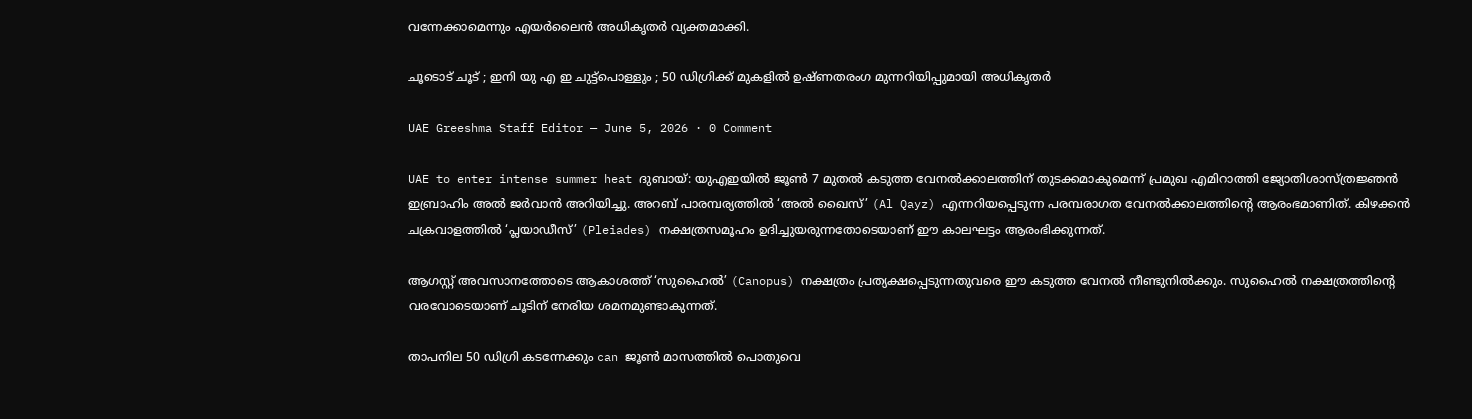വന്നേക്കാമെന്നും എയർലൈൻ അധികൃതർ വ്യക്തമാക്കി.

ചൂടൊട് ചൂട് ; ഇനി യു എ ഇ ചുട്ട്പൊള്ളും ; 50 ഡിഗ്രിക്ക് മുകളിൽ ഉഷ്ണതരംഗ മുന്നറിയിപ്പുമായി അധികൃതർ

UAE Greeshma Staff Editor — June 5, 2026 · 0 Comment

UAE to enter intense summer heat ദുബായ്: യുഎഇയിൽ ജൂൺ 7 മുതൽ കടുത്ത വേനൽക്കാലത്തിന് തുടക്കമാകുമെന്ന് പ്രമുഖ എമിറാത്തി ജ്യോതിശാസ്ത്രജ്ഞൻ ഇബ്രാഹിം അൽ ജർവാൻ അറിയിച്ചു. അറബ് പാരമ്പര്യത്തിൽ ‘അൽ ഖൈസ്’ (Al Qayz) എന്നറിയപ്പെടുന്ന പരമ്പരാഗത വേനൽക്കാലത്തിന്റെ ആരംഭമാണിത്. കിഴക്കൻ ചക്രവാളത്തിൽ ‘പ്ലയാഡീസ്’ (Pleiades) നക്ഷത്രസമൂഹം ഉദിച്ചുയരുന്നതോടെയാണ് ഈ കാലഘട്ടം ആരംഭിക്കുന്നത്.

ആഗസ്റ്റ് അവസാനത്തോടെ ആകാശത്ത് ‘സുഹൈൽ’ (Canopus) നക്ഷത്രം പ്രത്യക്ഷപ്പെടുന്നതുവരെ ഈ കടുത്ത വേനൽ നീണ്ടുനിൽക്കും. സുഹൈൽ നക്ഷത്രത്തിന്റെ വരവോടെയാണ് ചൂടിന് നേരിയ ശമനമുണ്ടാകുന്നത്.

താപനില 50 ഡിഗ്രി കടന്നേക്കും can ജൂൺ മാസത്തിൽ പൊതുവെ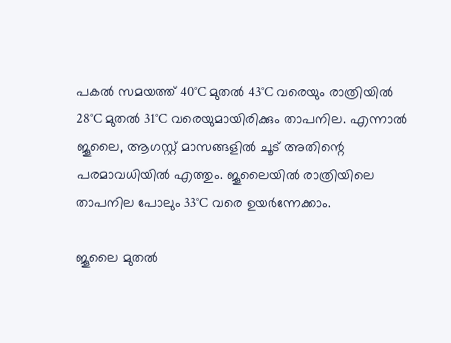പകൽ സമയത്ത് 40°C മുതൽ 43°C വരെയും രാത്രിയിൽ 28°C മുതൽ 31°C വരെയുമായിരിക്കും താപനില. എന്നാൽ ജൂലൈ, ആഗസ്റ്റ് മാസങ്ങളിൽ ചൂട് അതിന്റെ പരമാവധിയിൽ എത്തും. ജൂലൈയിൽ രാത്രിയിലെ താപനില പോലും 33°C വരെ ഉയർന്നേക്കാം.

ജൂലൈ മുതൽ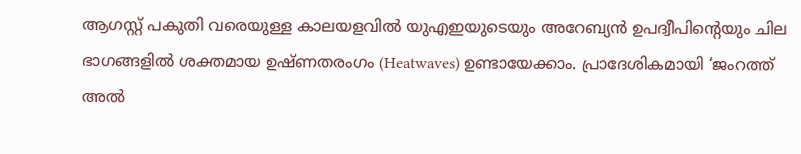ആഗസ്റ്റ് പകുതി വരെയുള്ള കാലയളവിൽ യുഎഇയുടെയും അറേബ്യൻ ഉപദ്വീപിന്റെയും ചില ഭാഗങ്ങളിൽ ശക്തമായ ഉഷ്ണതരംഗം (Heatwaves) ഉണ്ടായേക്കാം. പ്രാദേശികമായി ‘ജംറത്ത് അൽ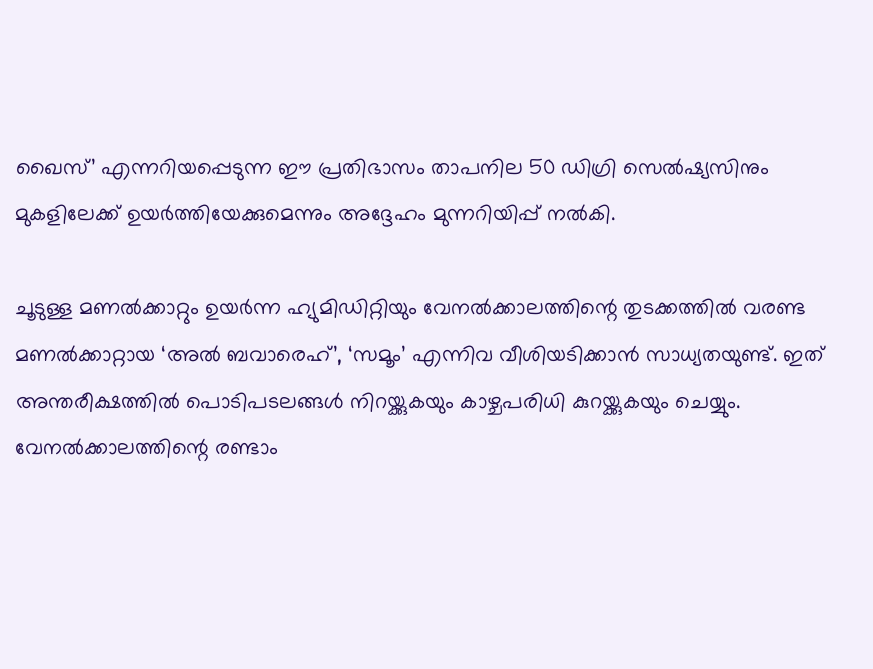ഖൈസ്’ എന്നറിയപ്പെടുന്ന ഈ പ്രതിഭാസം താപനില 50 ഡിഗ്രി സെൽഷ്യസിനും മുകളിലേക്ക് ഉയർത്തിയേക്കുമെന്നും അദ്ദേഹം മുന്നറിയിപ്പ് നൽകി.

ചൂടുള്ള മണൽക്കാറ്റും ഉയർന്ന ഹ്യുമിഡിറ്റിയും വേനൽക്കാലത്തിന്റെ തുടക്കത്തിൽ വരണ്ട മണൽക്കാറ്റായ ‘അൽ ബവാരെഹ്’, ‘സമൂം’ എന്നിവ വീശിയടിക്കാൻ സാധ്യതയുണ്ട്. ഇത് അന്തരീക്ഷത്തിൽ പൊടിപടലങ്ങൾ നിറയ്ക്കുകയും കാഴ്ചപരിധി കുറയ്ക്കുകയും ചെയ്യും. വേനൽക്കാലത്തിന്റെ രണ്ടാം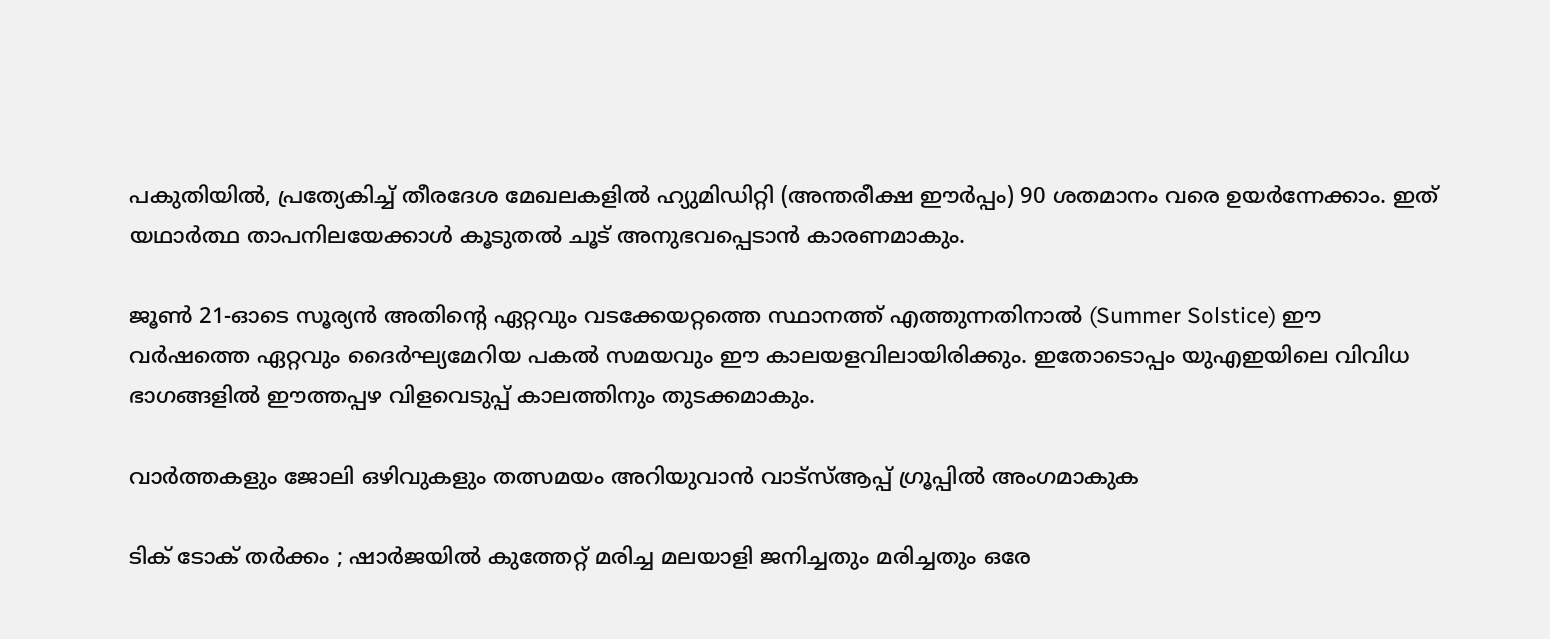പകുതിയിൽ, പ്രത്യേകിച്ച് തീരദേശ മേഖലകളിൽ ഹ്യുമിഡിറ്റി (അന്തരീക്ഷ ഈർപ്പം) 90 ശതമാനം വരെ ഉയർന്നേക്കാം. ഇത് യഥാർത്ഥ താപനിലയേക്കാൾ കൂടുതൽ ചൂട് അനുഭവപ്പെടാൻ കാരണമാകും.

ജൂൺ 21-ഓടെ സൂര്യൻ അതിന്റെ ഏറ്റവും വടക്കേയറ്റത്തെ സ്ഥാനത്ത് എത്തുന്നതിനാൽ (Summer Solstice) ഈ വർഷത്തെ ഏറ്റവും ദൈർഘ്യമേറിയ പകൽ സമയവും ഈ കാലയളവിലായിരിക്കും. ഇതോടൊപ്പം യുഎഇയിലെ വിവിധ ഭാഗങ്ങളിൽ ഈത്തപ്പഴ വിളവെടുപ്പ് കാലത്തിനും തുടക്കമാകും.

വാർത്തകളും ജോലി ഒഴിവുകളും തത്സമയം അറിയുവാൻ വാട്സ്ആപ്പ് ഗ്രൂപ്പിൽ അംഗമാകുക

ടിക് ടോക് തർക്കം ; ഷാർജയിൽ കുത്തേറ്റ് മരിച്ച മലയാളി ജനിച്ചതും മരിച്ചതും ഒരേ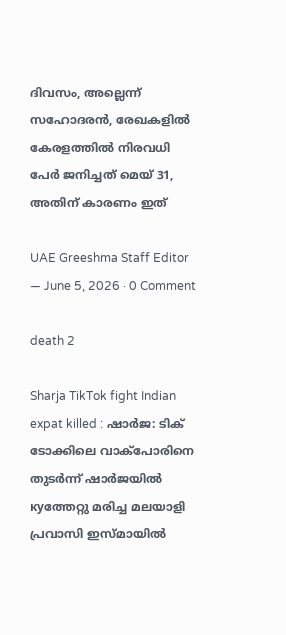ദിവസം, അല്ലെന്ന് സഹോദരൻ, രേഖകളിൽ കേരളത്തിൽ നിരവധി പേർ ജനിച്ചത് മെയ് 31, അതിന് കാരണം ഇത്

UAE Greeshma Staff Editor — June 5, 2026 · 0 Comment

death 2

Sharja TikTok fight Indian expat killed : ഷാർജ: ടിക് ടോക്കിലെ വാക്പോരിനെ തുടർന്ന് ഷാർജയിൽ куത്തേറ്റു മരിച്ച മലയാളി പ്രവാസി ഇസ്മായിൽ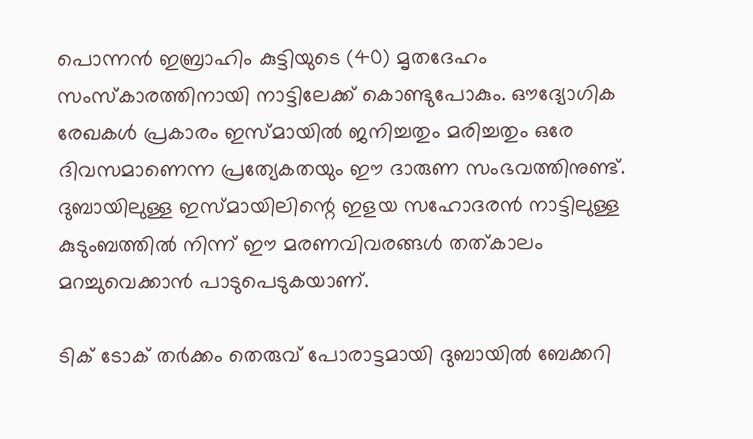പൊന്നൻ ഇബ്രാഹിം കുട്ടിയുടെ (40) മൃതദേഹം സംസ്‌കാരത്തിനായി നാട്ടിലേക്ക് കൊണ്ടുപോകും. ഔദ്യോഗിക രേഖകൾ പ്രകാരം ഇസ്മായിൽ ജനിച്ചതും മരിച്ചതും ഒരേ ദിവസമാണെന്ന പ്രത്യേകതയും ഈ ദാരുണ സംഭവത്തിനുണ്ട്. ദുബായിലുള്ള ഇസ്മായിലിന്റെ ഇളയ സഹോദരൻ നാട്ടിലുള്ള കുടുംബത്തിൽ നിന്ന് ഈ മരണവിവരങ്ങൾ തത്കാലം മറച്ചുവെക്കാൻ പാടുപെടുകയാണ്.

ടിക് ടോക് തർക്കം തെരുവ് പോരാട്ടമായി ദുബായിൽ ബേക്കറി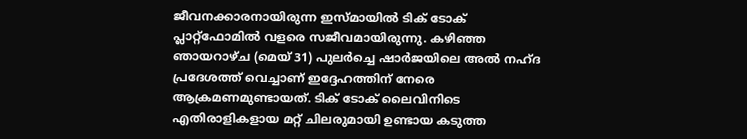ജീവനക്കാരനായിരുന്ന ഇസ്മായിൽ ടിക് ടോക് പ്ലാറ്റ്‌ഫോമിൽ വളരെ സജീവമായിരുന്നു. കഴിഞ്ഞ ഞായറാഴ്ച (മെയ് 31) പുലർച്ചെ ഷാർജയിലെ അൽ നഹ്ദ പ്രദേശത്ത് വെച്ചാണ് ഇദ്ദേഹത്തിന് നേരെ ആക്രമണമുണ്ടായത്. ടിക് ടോക് ലൈവിനിടെ എതിരാളികളായ മറ്റ് ചിലരുമായി ഉണ്ടായ കടുത്ത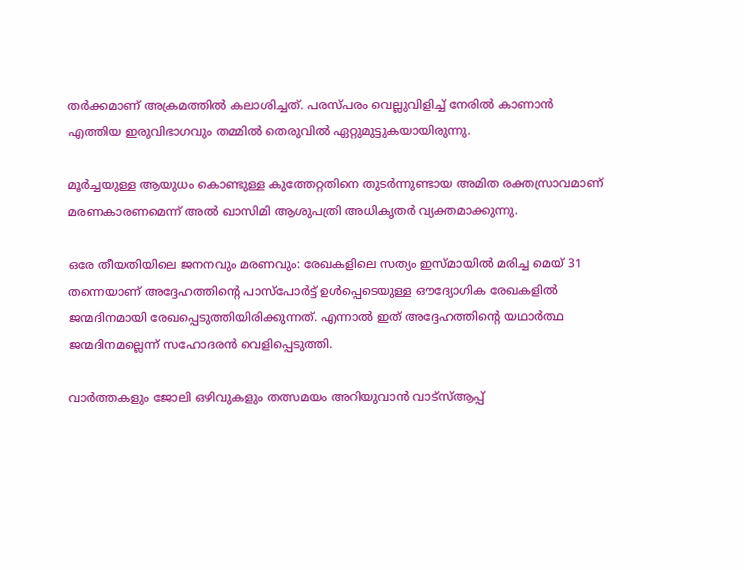തർക്കമാണ് അക്രമത്തിൽ കലാശിച്ചത്. പരസ്പരം വെല്ലുവിളിച്ച് നേരിൽ കാണാൻ എത്തിയ ഇരുവിഭാഗവും തമ്മിൽ തെരുവിൽ ഏറ്റുമുട്ടുകയായിരുന്നു.

മൂർച്ചയുള്ള ആയുധം കൊണ്ടുള്ള കുത്തേറ്റതിനെ തുടർന്നുണ്ടായ അമിത രക്തസ്രാവമാണ് മരണകാരണമെന്ന് അൽ ഖാസിമി ആശുപത്രി അധികൃതർ വ്യക്തമാക്കുന്നു.

ഒരേ തീയതിയിലെ ജനനവും മരണവും: രേഖകളിലെ സത്യം ഇസ്മായിൽ മരിച്ച മെയ് 31 തന്നെയാണ് അദ്ദേഹത്തിന്റെ പാസ്‌പോർട്ട് ഉൾപ്പെടെയുള്ള ഔദ്യോഗിക രേഖകളിൽ ജന്മദിനമായി രേഖപ്പെടുത്തിയിരിക്കുന്നത്. എന്നാൽ ഇത് അദ്ദേഹത്തിന്റെ യഥാർത്ഥ ജന്മദിനമല്ലെന്ന് സഹോദരൻ വെളിപ്പെടുത്തി.

വാർത്തകളും ജോലി ഒഴിവുകളും തത്സമയം അറിയുവാൻ വാട്സ്ആപ്പ്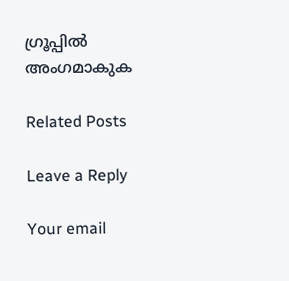ഗ്രൂപ്പിൽ അംഗമാകുക

Related Posts

Leave a Reply

Your email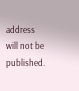address will not be published.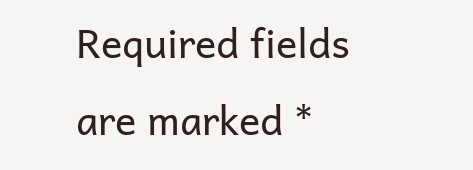Required fields are marked *